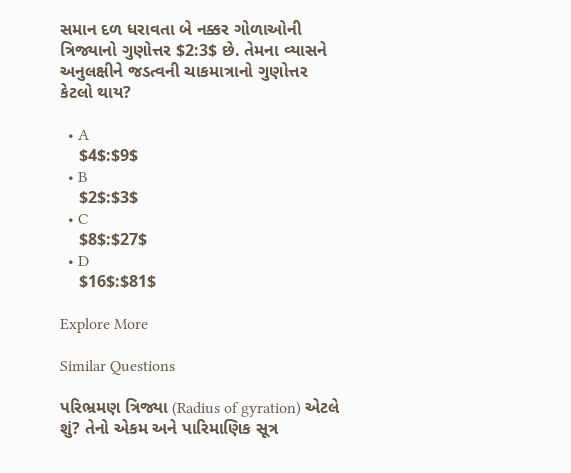સમાન દળ ધરાવતા બે નક્કર ગોળાઓની ત્રિજ્યાનો ગુણોત્તર $2:3$ છે. તેમના વ્યાસને અનુલક્ષીને જડત્વની ચાકમાત્રાનો ગુણોત્તર કેટલો થાય?

  • A
    $4$:$9$
  • B
    $2$:$3$
  • C
    $8$:$27$
  • D
    $16$:$81$

Explore More

Similar Questions

પરિભ્રમણ ત્રિજ્યા (Radius of gyration) એટલે શું? તેનો એકમ અને પારિમાણિક સૂત્ર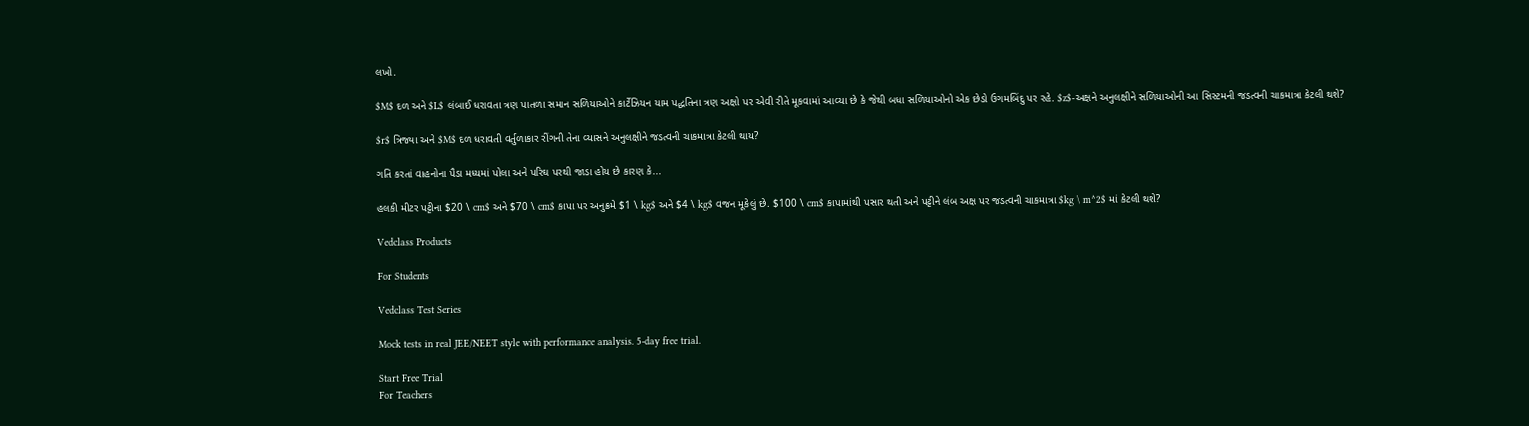લખો.

$M$ દળ અને $L$ લંબાઈ ધરાવતા ત્રણ પાતળા સમાન સળિયાઓને કાર્ટેઝિયન યામ પદ્ધતિના ત્રણ અક્ષો પર એવી રીતે મૂકવામાં આવ્યા છે કે જેથી બધા સળિયાઓનો એક છેડો ઉગમબિંદુ પર રહે. $z$-અક્ષને અનુલક્ષીને સળિયાઓની આ સિસ્ટમની જડત્વની ચાકમાત્રા કેટલી થશે?

$r$ ત્રિજ્યા અને $M$ દળ ધરાવતી વર્તુળાકાર રીંગની તેના વ્યાસને અનુલક્ષીને જડત્વની ચાકમાત્રા કેટલી થાય?

ગતિ કરતાં વાહનોના પૈડા મધ્યમાં પોલા અને પરિઘ પરથી જાડા હોય છે કારણ કે...

હલકી મીટર પટ્ટીના $20 \ cm$ અને $70 \ cm$ કાપા પર અનુક્રમે $1 \ kg$ અને $4 \ kg$ વજન મૂકેલું છે. $100 \ cm$ કાપામાંથી પસાર થતી અને પટ્ટીને લંબ અક્ષ પર જડત્વની ચાકમાત્રા $kg \ m^2$ માં કેટલી થશે?

Vedclass Products

For Students

Vedclass Test Series

Mock tests in real JEE/NEET style with performance analysis. 5-day free trial.

Start Free Trial
For Teachers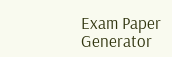Exam Paper Generator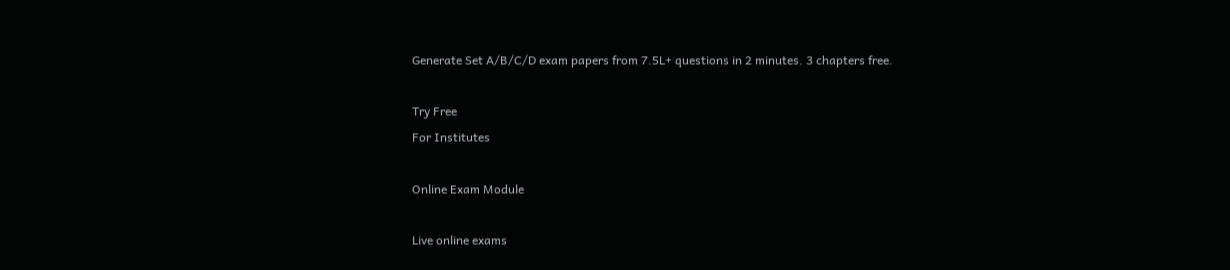Generate Set A/B/C/D exam papers from 7.5L+ questions in 2 minutes. 3 chapters free.

Try Free
For Institutes

Online Exam Module

Live online exams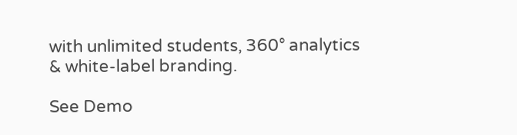with unlimited students, 360° analytics & white-label branding.

See Demo